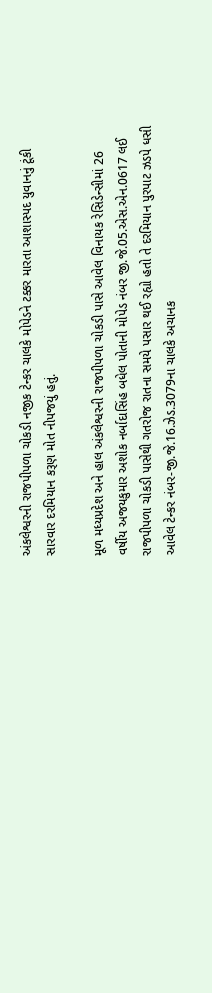અંકલેશ્વરની રાજપીપળા ચોકડી નજીક ટેન્કર ચાલકે મોપેડને ટક્કર મારતા આશાસ્પદ યુવાનનું ટૂંકી સારવાર દરમિયાન કરૂણ મોત નીપજયું હતું.

મૂળ મધ્યપ્રદેશ અને હાલ અંકલેશ્વરની રાજપીપળા ચોકડી પાસે આવેલ વિનાયક રેસિડેન્સીમાં 26 વર્ષીય અજયકુમાર અશોક નર્બાદાસિંહ બધેલ પોતાની મોપેડ નંબર જી.જે.05.એસ.એન.0617 લઈ રાજપીપળા ચોકડી પાસેથી ગતરોજ રાતના સમયે પસાર થઈ રહ્યો હતો તે દરમિયાન પુરપાટ ઝડપે ધસી આવેલ ટેન્કર નંબર-જી.જે.16.ઝેડ.3079ના ચાલકે અચાનક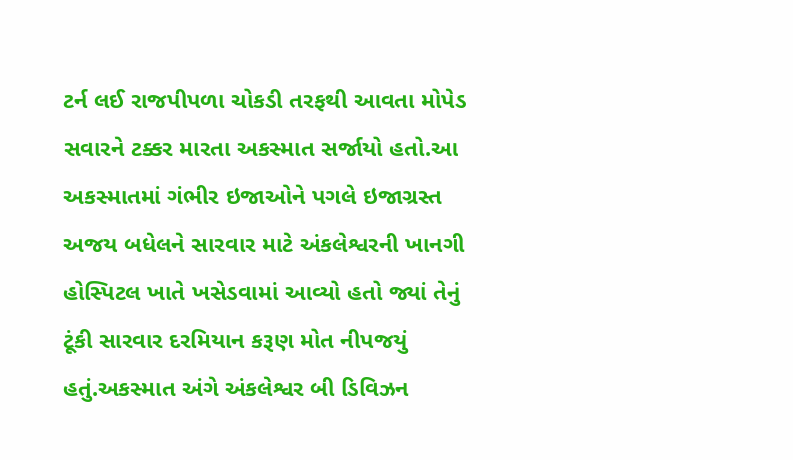ટર્ન લઈ રાજપીપળા ચોકડી તરફથી આવતા મોપેડ સવારને ટક્કર મારતા અકસ્માત સર્જાયો હતો.આ અકસ્માતમાં ગંભીર ઇજાઓને પગલે ઇજાગ્રસ્ત અજય બધેલને સારવાર માટે અંકલેશ્વરની ખાનગી હોસ્પિટલ ખાતે ખસેડવામાં આવ્યો હતો જ્યાં તેનું ટૂંકી સારવાર દરમિયાન કરૂણ મોત નીપજયું હતું.અકસ્માત અંગે અંકલેશ્વર બી ડિવિઝન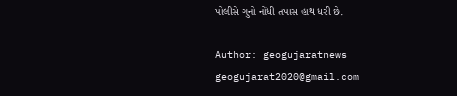પોલીસે ગુનો નોંધી તપાસ હાથ ધરી છે.

Author: geogujaratnews
geogujarat2020@gmail.com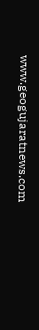www.geogujaratnews.com